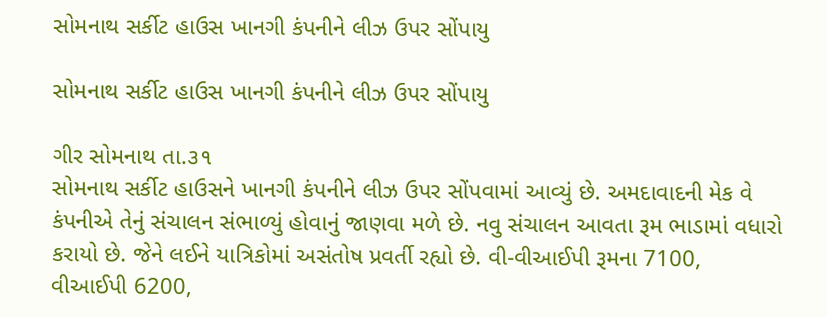સોમનાથ સર્કીટ હાઉસ ખાનગી કંપનીને લીઝ ઉપર સોંપાયુ

સોમનાથ સર્કીટ હાઉસ ખાનગી કંપનીને લીઝ ઉપર સોંપાયુ

ગીર સોમનાથ તા.૩૧
સોમનાથ સર્કીટ હાઉસને ખાનગી કંપનીને લીઝ ઉપર સોંપવામાં આવ્યું છે. અમદાવાદની મેક વે કંપનીએ તેનું સંચાલન સંભાળ્યું હોવાનું જાણવા મળે છે. નવુ સંચાલન આવતા રૂમ ભાડામાં વધારો કરાયો છે. જેને લઈને યાત્રિકોમાં અસંતોષ પ્રવર્તી રહ્યો છે. વી-વીઆઈપી રૂમના 7100, વીઆઈપી 6200,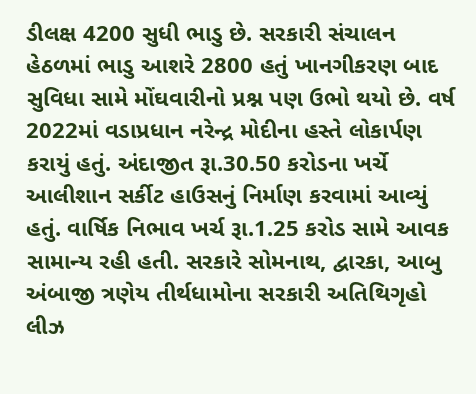ડીલક્ષ 4200 સુધી ભાડુ છે. સરકારી સંચાલન હેઠળમાં ભાડુ આશરે 2800 હતું ખાનગીકરણ બાદ સુવિધા સામે મોંઘવારીનો પ્રશ્ન પણ ઉભો થયો છે. વર્ષ 2022માં વડાપ્રધાન નરેન્દ્ર મોદીના હસ્તે લોકાર્પણ કરાયું હતું. અંદાજીત રૂા.30.50 કરોડના ખર્ચે આલીશાન સર્કીટ હાઉસનું નિર્માણ કરવામાં આવ્યું હતું. વાર્ષિક નિભાવ ખર્ચ રૂા.1.25 કરોડ સામે આવક સામાન્ય રહી હતી. સરકારે સોમનાથ, દ્વારકા, આબુ અંબાજી ત્રણેય તીર્થધામોના સરકારી અતિથિગૃહો લીઝ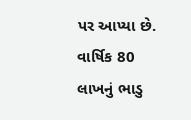પર આપ્યા છે. વાર્ષિક 80 લાખનું ભાડુ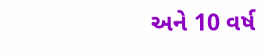અને 10 વર્ષ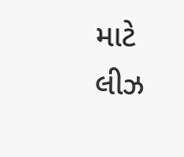માટે લીઝ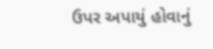ઉપર અપાયું હોવાનું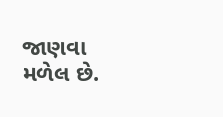જાણવા મળેલ છે.